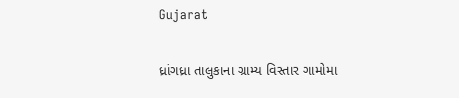Gujarat

ધ્રાંગધ્રા તાલુકાના ગ્રામ્ય વિસ્તાર ગામોમા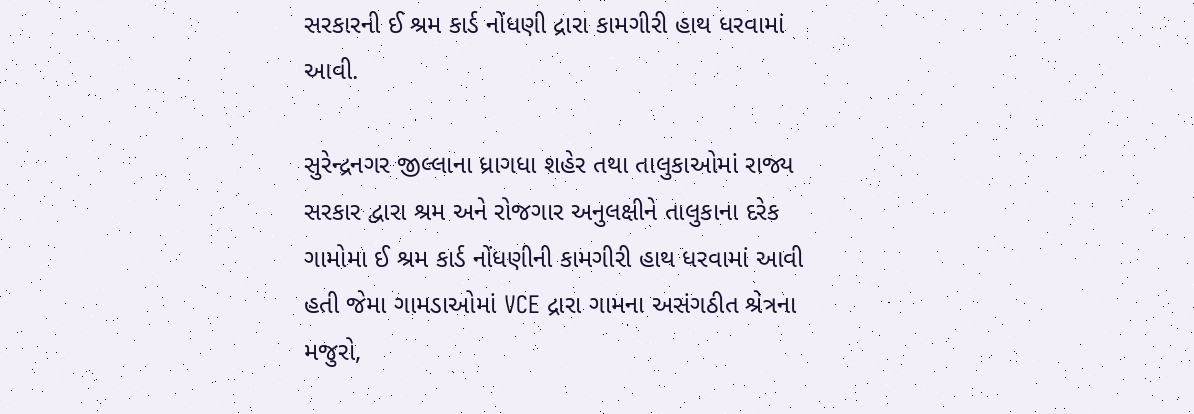સરકારની ઈ શ્રમ કાર્ડ નોંધણી દ્રારા કામગીરી હાથ ધરવામાં આવી.

સુરેન્દ્રનગર જીલ્લાના ધ્રાગધા શહેર તથા તાલુકાઓમાં રાજ્ય સરકાર દ્વારા શ્રમ અને રોજગાર અનુલક્ષીને તાલુકાના દરેક ગામોમા ઈ શ્રમ કાર્ડ નોંધણીની કામગીરી હાથ ધરવામાં આવી હતી જેમા ગામડાઓમાં VCE દ્રારા ગામના અસંગઠીત શ્રેત્રના મજુરો,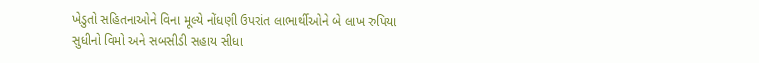ખેડુતો સહિતનાઓને વિના મૂલ્યે નોંધણી ઉપરાંત લાભાર્થીઓને બે લાખ રુપિયા સુધીનો વિમો અને સબસીડી સહાય સીધા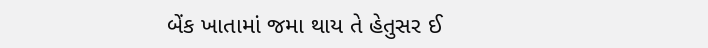બેંક ખાતામાં જમા થાય તે હેતુસર ઈ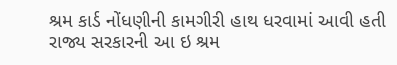શ્રમ કાર્ડ નોંધણીની કામગીરી હાથ ધરવામાં આવી હતી રાજ્ય સરકારની આ ઇ શ્રમ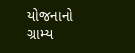યોજનાનો ગ્રામ્ય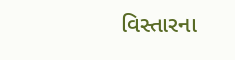વિસ્તારના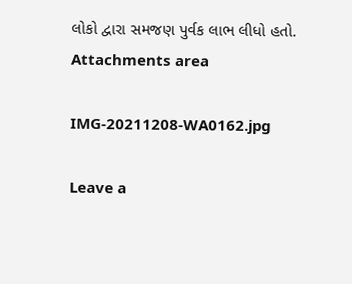લોકો દ્વારા સમજણ પુર્વક લાભ લીધો હતો.
Attachments area

IMG-20211208-WA0162.jpg

Leave a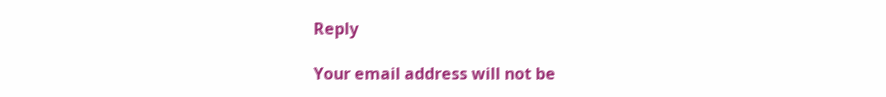Reply

Your email address will not be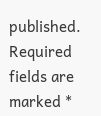published. Required fields are marked *